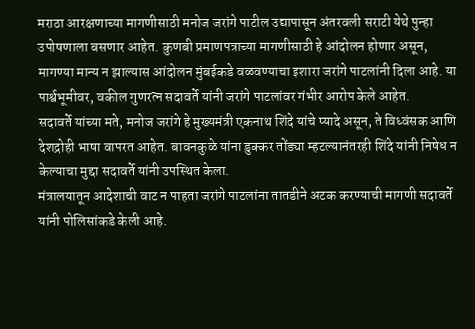मराठा आरक्षणाच्या मागणीसाठी मनोज जरांगे पाटील उद्यापासून अंतरवली सराटी येथे पुन्हा उपोषणाला बसणार आहेत. कुणबी प्रमाणपत्राच्या मागणीसाठी हे आंदोलन होणार असून, मागण्या मान्य न झाल्यास आंदोलन मुंबईकडे वळवण्याचा इशारा जरांगे पाटलांनी दिला आहे. या पार्श्वभूमीवर, वकील गुणरत्न सदावर्ते यांनी जरांगे पाटलांवर गंभीर आरोप केले आहेत.
सदावर्ते यांच्या मते, मनोज जरांगे हे मुख्यमंत्री एकनाथ शिंदे यांचे प्यादे असून, ते विध्वंसक आणि देशद्रोही भाषा वापरत आहेत. बावनकुळे यांना डुक्कर तोंड्या म्हटल्यानंतरही शिंदे यांनी निषेध न केल्याचा मुद्दा सदावर्ते यांनी उपस्थित केला.
मंत्रालयातून आदेशाची वाट न पाहता जरांगे पाटलांना तातडीने अटक करण्याची मागणी सदावर्ते यांनी पोलिसांकडे केली आहे.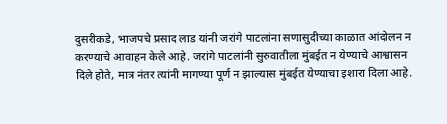दुसरीकडे, भाजपचे प्रसाद लाड यांनी जरांगे पाटलांना सणासुदीच्या काळात आंदोलन न करण्याचे आवाहन केले आहे. जरांगे पाटलांनी सुरुवातीला मुंबईत न येण्याचे आश्वासन दिले होते, मात्र नंतर त्यांनी मागण्या पूर्ण न झाल्यास मुंबईत येण्याचा इशारा दिला आहे.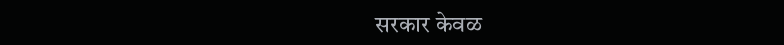सरकार केवळ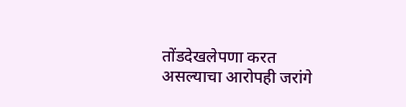तोंडदेखलेपणा करत असल्याचा आरोपही जरांगे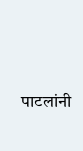पाटलांनी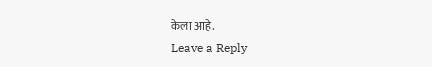केला आहे.
Leave a Reply